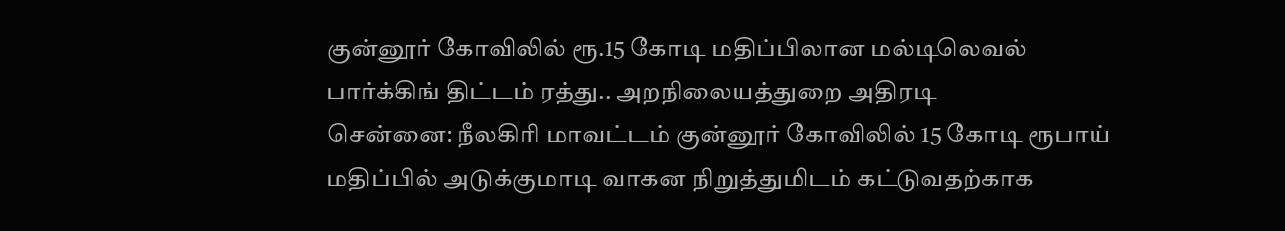குன்னூர் கோவிலில் ரூ.15 கோடி மதிப்பிலான மல்டிலெவல் பார்க்கிங் திட்டம் ரத்து.. அறநிலையத்துறை அதிரடி
சென்னை: நீலகிரி மாவட்டம் குன்னூர் கோவிலில் 15 கோடி ரூபாய் மதிப்பில் அடுக்குமாடி வாகன நிறுத்துமிடம் கட்டுவதற்காக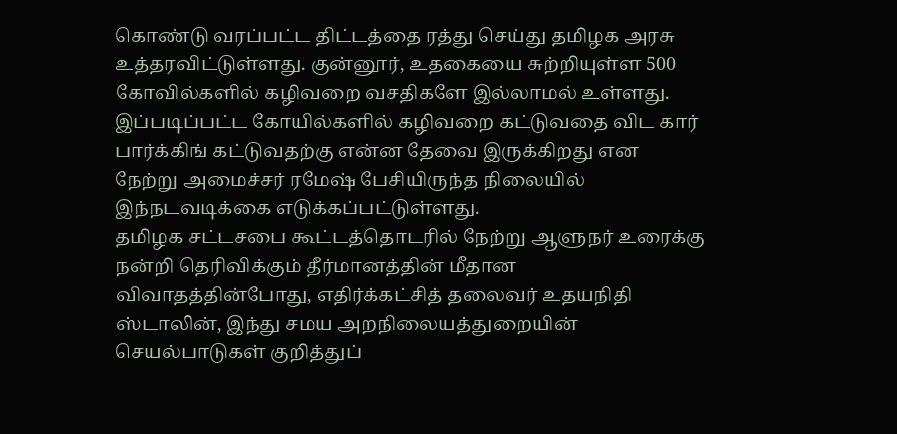கொண்டு வரப்பட்ட திட்டத்தை ரத்து செய்து தமிழக அரசு உத்தரவிட்டுள்ளது. குன்னூர், உதகையை சுற்றியுள்ள 500 கோவில்களில் கழிவறை வசதிகளே இல்லாமல் உள்ளது. இப்படிப்பட்ட கோயில்களில் கழிவறை கட்டுவதை விட கார் பார்க்கிங் கட்டுவதற்கு என்ன தேவை இருக்கிறது என நேற்று அமைச்சர் ரமேஷ் பேசியிருந்த நிலையில் இந்நடவடிக்கை எடுக்கப்பட்டுள்ளது.
தமிழக சட்டசபை கூட்டத்தொடரில் நேற்று ஆளுநர் உரைக்கு நன்றி தெரிவிக்கும் தீர்மானத்தின் மீதான விவாதத்தின்போது, எதிர்க்கட்சித் தலைவர் உதயநிதி ஸ்டாலின், இந்து சமய அறநிலையத்துறையின் செயல்பாடுகள் குறித்துப்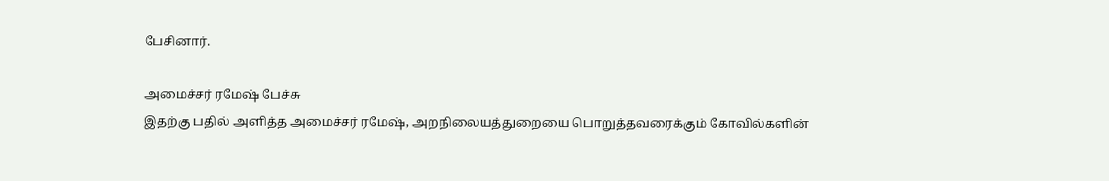பேசினார்.

அமைச்சர் ரமேஷ் பேச்சு
இதற்கு பதில் அளித்த அமைச்சர் ரமேஷ், அறநிலையத்துறையை பொறுத்தவரைக்கும் கோவில்களின்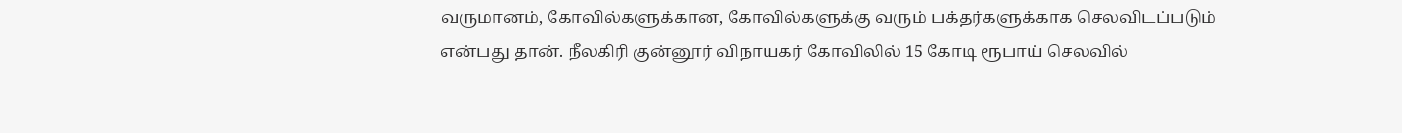வருமானம், கோவில்களுக்கான, கோவில்களுக்கு வரும் பக்தர்களுக்காக செலவிடப்படும் என்பது தான். நீலகிரி குன்னூர் விநாயகர் கோவிலில் 15 கோடி ரூபாய் செலவில்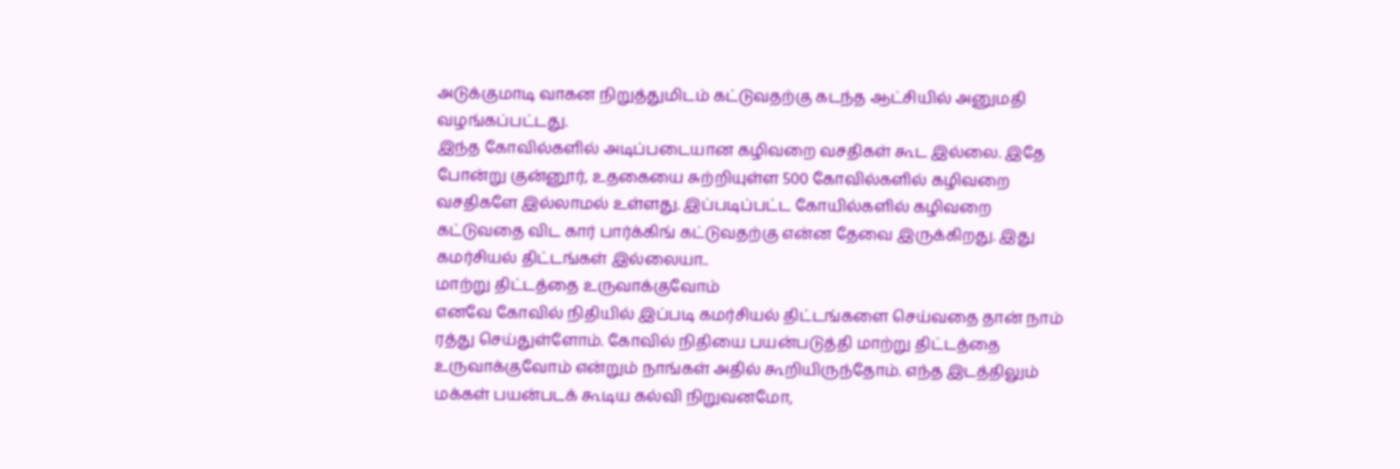அடுக்குமாடி வாகன நிறுத்துமிடம் கட்டுவதற்கு கடந்த ஆட்சியில் அனுமதி வழங்கப்பட்டது.
இந்த கோவில்களில் அடிப்படையான கழிவறை வசதிகள் கூட இல்லை. இதே போன்று குன்னூர், உதகையை சுற்றியுள்ள 500 கோவில்களில் கழிவறை வசதிகளே இல்லாமல் உள்ளது. இப்படிப்பட்ட கோயில்களில் கழிவறை கட்டுவதை விட கார் பார்க்கிங் கட்டுவதற்கு என்ன தேவை இருக்கிறது. இது கமர்சியல் திட்டங்கள் இல்லையா..
மாற்று திட்டத்தை உருவாக்குவோம்
எனவே கோவில் நிதியில் இப்படி கமர்சியல் திட்டங்களை செய்வதை தான் நாம் ரத்து செய்துள்ளோம். கோவில் நிதியை பயன்படுத்தி மாற்று திட்டத்தை உருவாக்குவோம் என்றும் நாங்கள் அதில் கூறியிருந்தோம். எந்த இடத்திலும் மக்கள் பயன்படக் கூடிய கல்வி நிறுவனமோ,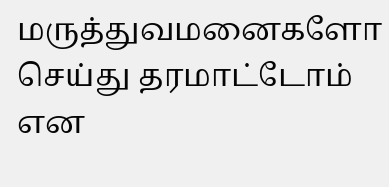மருத்துவமனைகளோ செய்து தரமாட்டோம் என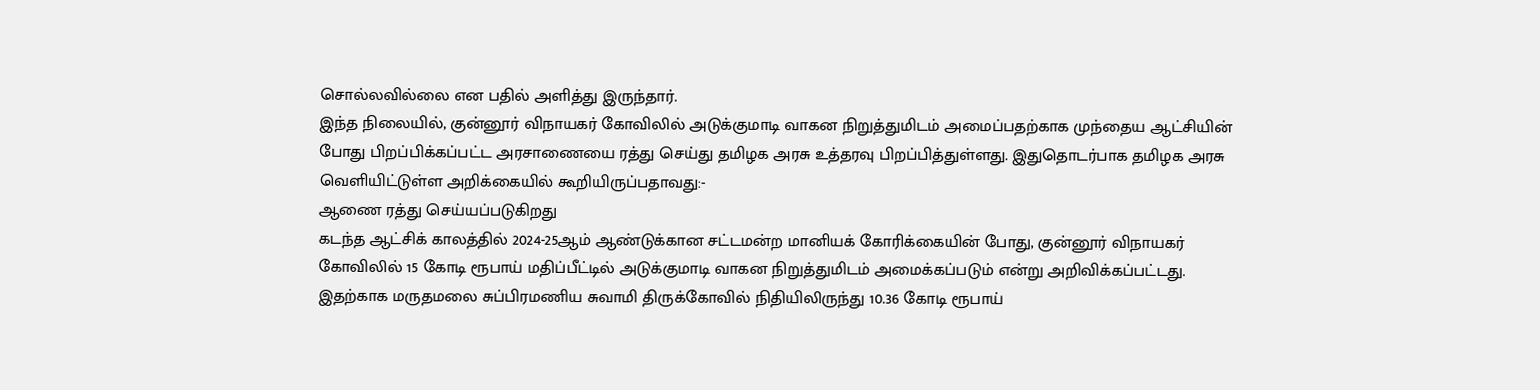சொல்லவில்லை என பதில் அளித்து இருந்தார்.
இந்த நிலையில், குன்னூர் விநாயகர் கோவிலில் அடுக்குமாடி வாகன நிறுத்துமிடம் அமைப்பதற்காக முந்தைய ஆட்சியின் போது பிறப்பிக்கப்பட்ட அரசாணையை ரத்து செய்து தமிழக அரசு உத்தரவு பிறப்பித்துள்ளது. இதுதொடர்பாக தமிழக அரசு வெளியிட்டுள்ள அறிக்கையில் கூறியிருப்பதாவது:-
ஆணை ரத்து செய்யப்படுகிறது
கடந்த ஆட்சிக் காலத்தில் 2024-25ஆம் ஆண்டுக்கான சட்டமன்ற மானியக் கோரிக்கையின் போது, குன்னூர் விநாயகர் கோவிலில் 15 கோடி ரூபாய் மதிப்பீட்டில் அடுக்குமாடி வாகன நிறுத்துமிடம் அமைக்கப்படும் என்று அறிவிக்கப்பட்டது. இதற்காக மருதமலை சுப்பிரமணிய சுவாமி திருக்கோவில் நிதியிலிருந்து 10.36 கோடி ரூபாய்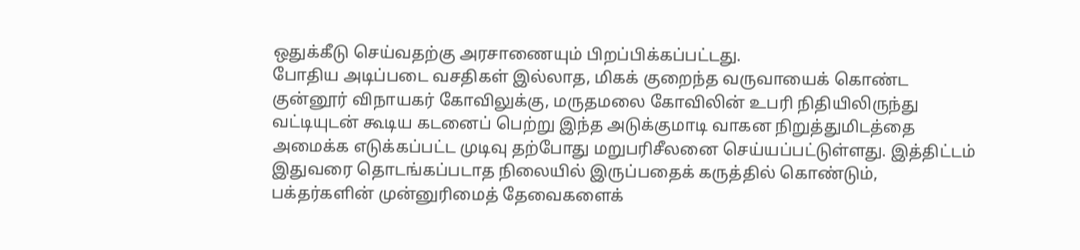ஒதுக்கீடு செய்வதற்கு அரசாணையும் பிறப்பிக்கப்பட்டது.
போதிய அடிப்படை வசதிகள் இல்லாத, மிகக் குறைந்த வருவாயைக் கொண்ட குன்னூர் விநாயகர் கோவிலுக்கு, மருதமலை கோவிலின் உபரி நிதியிலிருந்து வட்டியுடன் கூடிய கடனைப் பெற்று இந்த அடுக்குமாடி வாகன நிறுத்துமிடத்தை அமைக்க எடுக்கப்பட்ட முடிவு தற்போது மறுபரிசீலனை செய்யப்பட்டுள்ளது. இத்திட்டம் இதுவரை தொடங்கப்படாத நிலையில் இருப்பதைக் கருத்தில் கொண்டும், பக்தர்களின் முன்னுரிமைத் தேவைகளைக்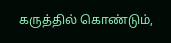கருத்தில் கொண்டும்,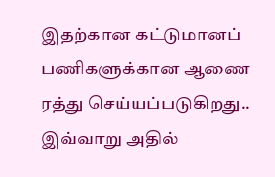இதற்கான கட்டுமானப் பணிகளுக்கான ஆணை ரத்து செய்யப்படுகிறது.. இவ்வாறு அதில்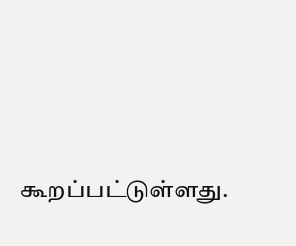கூறப்பட்டுள்ளது.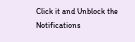Click it and Unblock the Notifications